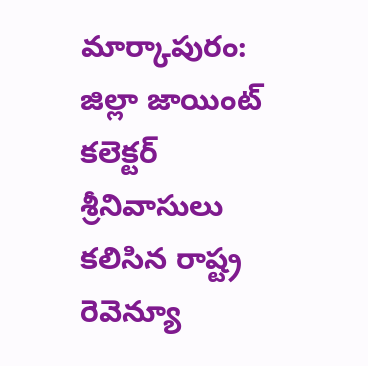మార్కాపురం: జిల్లా జాయింట్ కలెక్టర్ శ్రీనివాసులు కలిసిన రాష్ట్ర రెవెన్యూ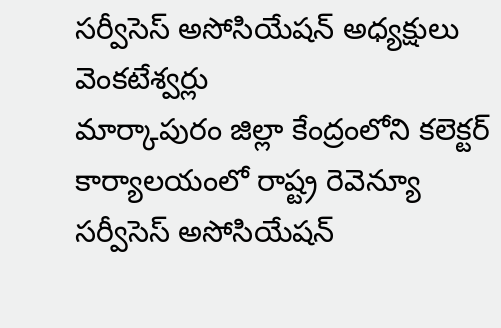సర్వీసెస్ అసోసియేషన్ అధ్యక్షులు వెంకటేశ్వర్లు
మార్కాపురం జిల్లా కేంద్రంలోని కలెక్టర్ కార్యాలయంలో రాష్ట్ర రెవెన్యూ సర్వీసెస్ అసోసియేషన్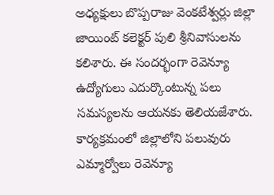అధ్యక్షులు బొప్పరాజు వెంకటేశ్వర్లు జిల్లా జాయింట్ కలెక్టర్ పులి శ్రీనివాసులను కలిశారు. ఈ సందర్భంగా రెవెన్యూ ఉద్యోగులు ఎదుర్కొంటున్న పలు సమస్యలను ఆయనకు తెలియజేశారు. కార్యక్రమంలో జిల్లాలోని పలువురు ఎమ్మార్వోలు రెవెన్యూ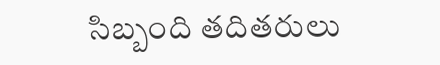సిబ్బంది తదితరులు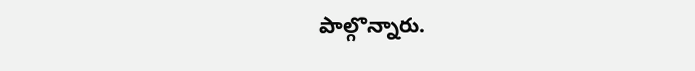పాల్గొన్నారు.